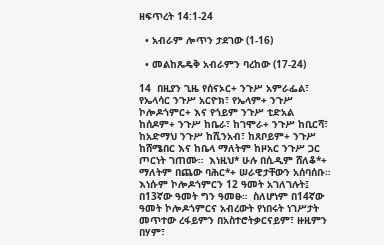ዘፍጥረት 14:1-24

  • አብራም ሎጥን ታደገው (1-16)

  • መልከጼዴቅ አብራምን ባረከው (17-24)

14  በዚያን ጊዜ የሰናኦር+ ንጉሥ አምራፌል፣ የኤላሳር ንጉሥ አርዮክ፣ የኤላም+ ንጉሥ ኮሎዶጎምር+ እና የጎይም ንጉሥ ቲድአል  ከሰዶም+ ንጉሥ ከቤራ፣ ከገሞራ+ ንጉሥ ከቢርሻ፣ ከአድማህ ንጉሥ ከሺንአብ፣ ከጸቦይም+ ንጉሥ ከሸሜበር እና ከቤላ ማለትም ከዞአር ንጉሥ ጋር ጦርነት ገጠሙ።  እነዚህ* ሁሉ በሲዲም ሸለቆ*+ ማለትም በጨው ባሕር*+ ሠራዊታቸውን አሰባሰቡ።  እነሱም ኮሎዶጎምርን 12 ዓመት አገለገሉት፤ በ13ኛው ዓመት ግን ዓመፁ።  ስለሆነም በ14ኛው ዓመት ኮሎዶጎምርና አብረውት የነበሩት ነገሥታት መጥተው ረፋይምን በአስተሮትቃርናይም፣ ዙዚምን በሃም፣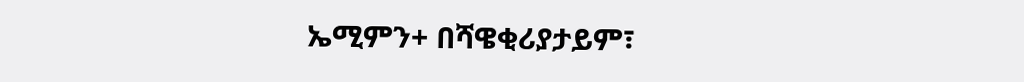ኤሚምን+ በሻዌቂሪያታይም፣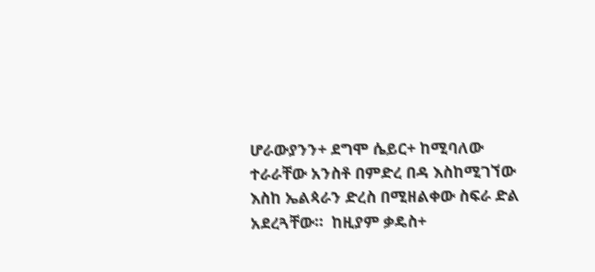ሆራውያንን+ ደግሞ ሴይር+ ከሚባለው ተራራቸው አንስቶ በምድረ በዳ እስከሚገኘው እስከ ኤልጳራን ድረስ በሚዘልቀው ስፍራ ድል አደረጓቸው።  ከዚያም ቃዴስ+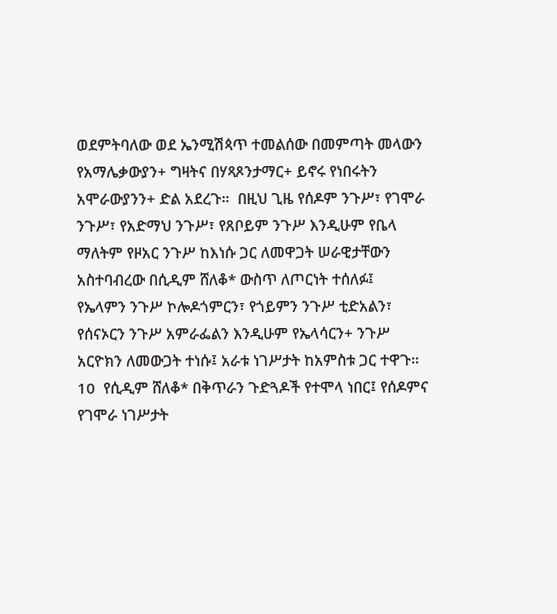ወደምትባለው ወደ ኤንሚሽጳጥ ተመልሰው በመምጣት መላውን የአማሌቃውያን+ ግዛትና በሃጻጾንታማር+ ይኖሩ የነበሩትን አሞራውያንን+ ድል አደረጉ።  በዚህ ጊዜ የሰዶም ንጉሥ፣ የገሞራ ንጉሥ፣ የአድማህ ንጉሥ፣ የጸቦይም ንጉሥ እንዲሁም የቤላ ማለትም የዞአር ንጉሥ ከእነሱ ጋር ለመዋጋት ሠራዊታቸውን አስተባብረው በሲዲም ሸለቆ* ውስጥ ለጦርነት ተሰለፉ፤  የኤላምን ንጉሥ ኮሎዶጎምርን፣ የጎይምን ንጉሥ ቲድአልን፣ የሰናኦርን ንጉሥ አምራፌልን እንዲሁም የኤላሳርን+ ንጉሥ አርዮክን ለመውጋት ተነሱ፤ አራቱ ነገሥታት ከአምስቱ ጋር ተዋጉ። 10  የሲዲም ሸለቆ* በቅጥራን ጉድጓዶች የተሞላ ነበር፤ የሰዶምና የገሞራ ነገሥታት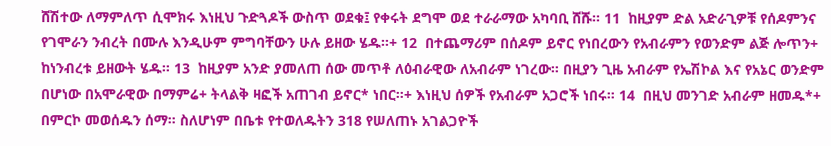ሸሽተው ለማምለጥ ሲሞክሩ እነዚህ ጉድጓዶች ውስጥ ወደቁ፤ የቀሩት ደግሞ ወደ ተራራማው አካባቢ ሸሹ። 11  ከዚያም ድል አድራጊዎቹ የሰዶምንና የገሞራን ንብረት በሙሉ እንዲሁም ምግባቸውን ሁሉ ይዘው ሄዱ።+ 12  በተጨማሪም በሰዶም ይኖር የነበረውን የአብራምን የወንድም ልጅ ሎጥን+ ከነንብረቱ ይዘውት ሄዱ። 13  ከዚያም አንድ ያመለጠ ሰው መጥቶ ለዕብራዊው ለአብራም ነገረው። በዚያን ጊዜ አብራም የኤሽኮል እና የአኔር ወንድም በሆነው በአሞራዊው በማምሬ+ ትላልቅ ዛፎች አጠገብ ይኖር* ነበር።+ እነዚህ ሰዎች የአብራም አጋሮች ነበሩ። 14  በዚህ መንገድ አብራም ዘመዱ*+ በምርኮ መወሰዱን ሰማ። ስለሆነም በቤቱ የተወለዱትን 318 የሠለጠኑ አገልጋዮች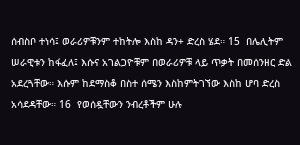ሰብስቦ ተነሳ፤ ወራሪዎቹንም ተከትሎ እስከ ዳን+ ድረስ ሄደ። 15  በሌሊትም ሠራዊቱን ከፋፈለ፤ እሱና አገልጋዮቹም በወራሪዎቹ ላይ ጥቃት በመሰንዘር ድል አደረጓቸው። እሱም ከደማስቆ በስተ ሰሜን እስከምትገኘው እስከ ሆባ ድረስ አሳደዳቸው። 16  የወሰዷቸውን ንብረቶችም ሁሉ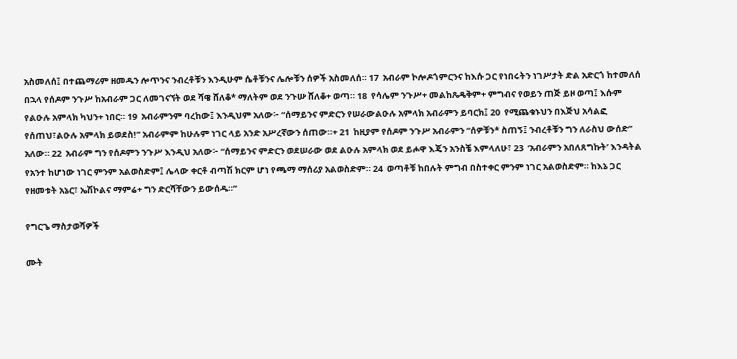አስመለሰ፤ በተጨማሪም ዘመዱን ሎጥንና ንብረቶቹን እንዲሁም ሴቶቹንና ሌሎቹን ሰዎች አስመለሰ። 17  አብራም ኮሎዶጎምርንና ከእሱ ጋር የነበሩትን ነገሥታት ድል አድርጎ ከተመለሰ በኋላ የሰዶም ንጉሥ ከአብራም ጋር ለመገናኘት ወደ ሻዌ ሸለቆ* ማለትም ወደ ንጉሡ ሸለቆ+ ወጣ። 18  የሳሌም ንጉሥ+ መልከጼዴቅም+ ምግብና የወይን ጠጅ ይዞ ወጣ፤ እሱም የልዑሉ አምላክ ካህን+ ነበር። 19  አብራምንም ባረከው፤ እንዲህም አለው፦ “ሰማይንና ምድርን የሠራውልዑሉ አምላክ አብራምን ይባርክ፤ 20  የሚጨቁኑህን በእጅህ አሳልፎ የሰጠህ፣ልዑሉ አምላክ ይወደስ!” አብራምም ከሁሉም ነገር ላይ አንድ አሥረኛውን ሰጠው።+ 21  ከዚያም የሰዶም ንጉሥ አብራምን “ሰዎቹን* ስጠኝ፤ ንብረቶቹን ግን ለራስህ ውሰድ” አለው። 22  አብራም ግን የሰዶምን ንጉሥ እንዲህ አለው፦ “ሰማይንና ምድርን ወደሠራው ወደ ልዑሉ አምላክ ወደ ይሖዋ እጄን አንስቼ እምላለሁ፣ 23  ‘አብራምን አበለጸግኩት’ እንዳትል የአንተ ከሆነው ነገር ምንም አልወስድም፤ ሌላው ቀርቶ ብጣሽ ክርም ሆነ የጫማ ማሰሪያ አልወስድም። 24  ወጣቶቹ ከበሉት ምግብ በስተቀር ምንም ነገር አልወስድም። ከእኔ ጋር የዘመቱት አኔር፣ ኤሽኮልና ማምሬ+ ግን ድርሻቸውን ይውሰዱ።”

የግርጌ ማስታወሻዎች

ሙት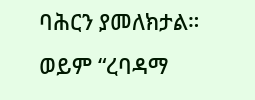ባሕርን ያመለክታል።
ወይም “ረባዳማ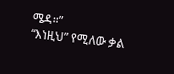ሜዳ።”
“እነዚህ” የሚለው ቃል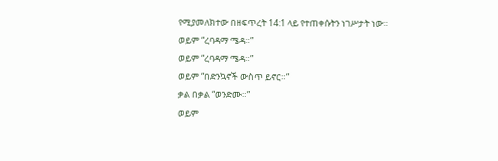የሚያመለክተው በዘፍጥረት 14:1 ላይ የተጠቀሱትን ነገሥታት ነው።
ወይም “ረባዳማ ሜዳ።”
ወይም “ረባዳማ ሜዳ።”
ወይም “በድንኳኖች ውስጥ ይኖር።”
ቃል በቃል “ወንድሙ።”
ወይም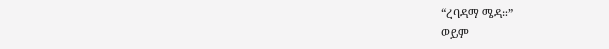“ረባዳማ ሜዳ።”
ወይም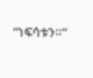“ነፍሳቱን።”